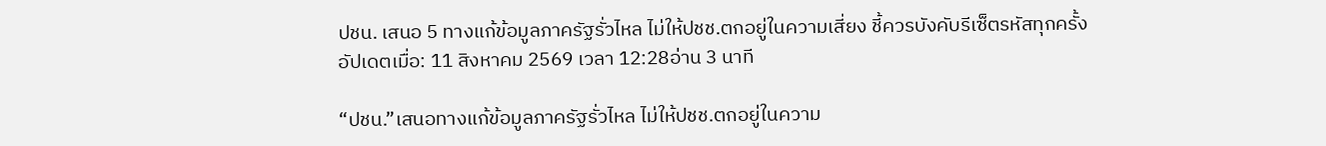ปชน. เสนอ 5 ทางแก้ข้อมูลภาครัฐรั่วไหล ไม่ให้ปชช.ตกอยู่ในความเสี่ยง ชี้ควรบังคับรีเซ็ตรหัสทุกครั้ง
อัปเดตเมื่อ: 11 สิงหาคม 2569 เวลา 12:28อ่าน 3 นาที

“ปชน.”เสนอทางแก้ข้อมูลภาครัฐรั่วไหล ไม่ให้ปชช.ตกอยู่ในความ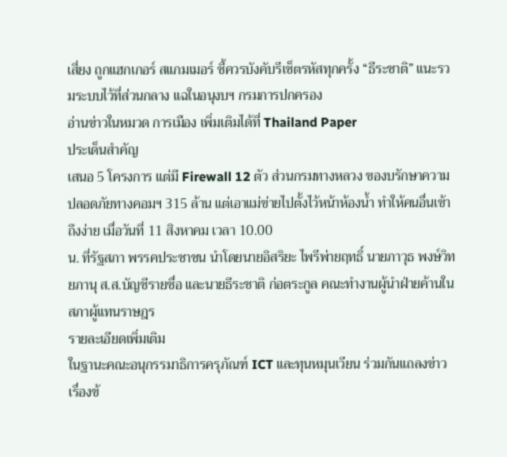เสี่ยง ถูกแฮกเกอร์ สแกมเมอร์ ชี้ควรบังคับรีเซ็ตรหัสทุกครั้ง “ธีระชาติ” แนะรวมระบบไว้ที่ส่วนกลาง แฉในอนุงบฯ กรมการปกครอง
อ่านข่าวในหมวด การเมือง เพิ่มเติมได้ที่ Thailand Paper
ประเด็นสำคัญ
เสนอ 5 โครงการ แต่มี Firewall 12 ตัว ส่วนกรมทางหลวง ของบรักษาความปลอดภัยทางคอมฯ 315 ล้าน แต่เอาแม่ข่ายไปตั้งไว้หน้าห้องน้ำ ทำให้คนอื่นเข้าถึงง่าย เมื่อวันที่ 11 สิงหาคม เวลา 10.00
น. ที่รัฐสภา พรรคประชาชน นำโดยนายอิสริยะ ไพรีพ่ายฤทธิ์ นายภาวุธ พงษ์วิทยภานุ ส.ส.บัญชีรายชื่อ และนายธีระชาติ ก่อตระกูล คณะทำงานผู้นำฝ่ายค้านในสภาผู้แทนราษฎร
รายละเอียดเพิ่มเติม
ในฐานะคณะอนุกรรมาธิการครุภัณฑ์ ICT และทุนหมุนเวียน ร่วมกันแถลงข่าวเรื่องข้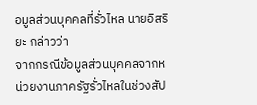อมูลส่วนบุคคลที่รั่วไหล นายอิสริยะ กล่าวว่า
จากกรณีข้อมูลส่วนบุคคลจากหน่วยงานภาครัฐรั่วไหลในช่วงสัป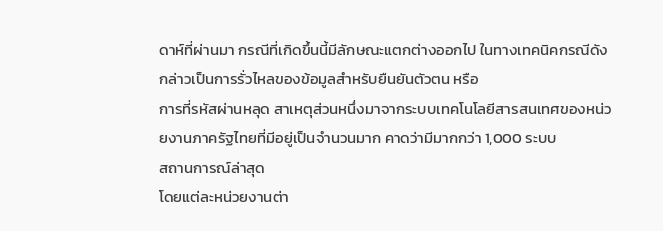ดาห์ที่ผ่านมา กรณีที่เกิดขึ้นนี้มีลักษณะแตกต่างออกไป ในทางเทคนิคกรณีดังกล่าวเป็นการรั่วไหลของข้อมูลสำหรับยืนยันตัวตน หรือ
การที่รหัสผ่านหลุด สาเหตุส่วนหนึ่งมาจากระบบเทคโนโลยีสารสนเทศของหน่วยงานภาครัฐไทยที่มีอยู่เป็นจำนวนมาก คาดว่ามีมากกว่า 1,000 ระบบ
สถานการณ์ล่าสุด
โดยแต่ละหน่วยงานต่า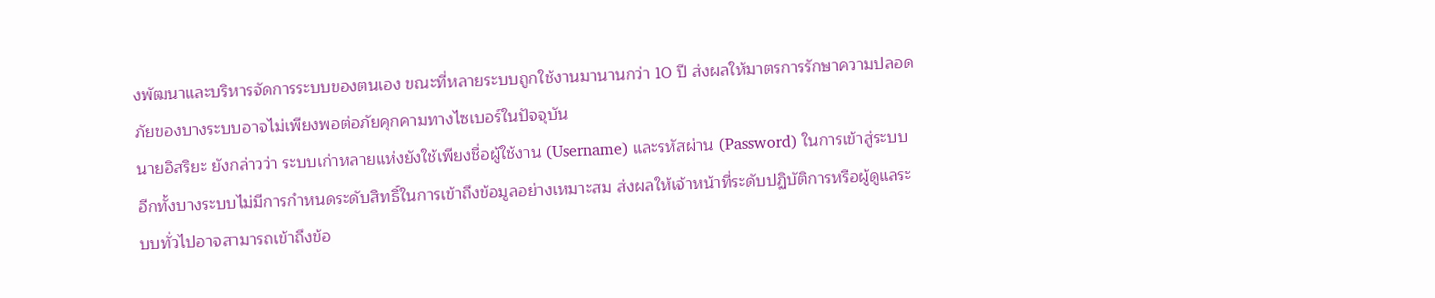งพัฒนาและบริหารจัดการระบบของตนเอง ขณะที่หลายระบบถูกใช้งานมานานกว่า 10 ปี ส่งผลให้มาตรการรักษาความปลอดภัยของบางระบบอาจไม่เพียงพอต่อภัยคุกคามทางไซเบอร์ในปัจจุบัน
นายอิสริยะ ยังกล่าวว่า ระบบเก่าหลายแห่งยังใช้เพียงชื่อผู้ใช้งาน (Username) และรหัสผ่าน (Password) ในการเข้าสู่ระบบ
อีกทั้งบางระบบไม่มีการกำหนดระดับสิทธิ์ในการเข้าถึงข้อมูลอย่างเหมาะสม ส่งผลให้เจ้าหน้าที่ระดับปฏิบัติการหรือผู้ดูแลระบบทั่วไปอาจสามารถเข้าถึงข้อ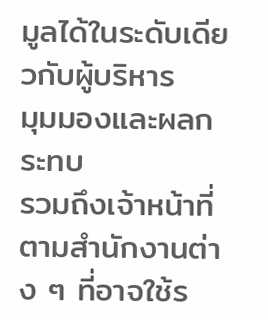มูลได้ในระดับเดียวกับผู้บริหาร
มุมมองและผลกระทบ
รวมถึงเจ้าหน้าที่ตามสำนักงานต่าง ๆ ที่อาจใช้ร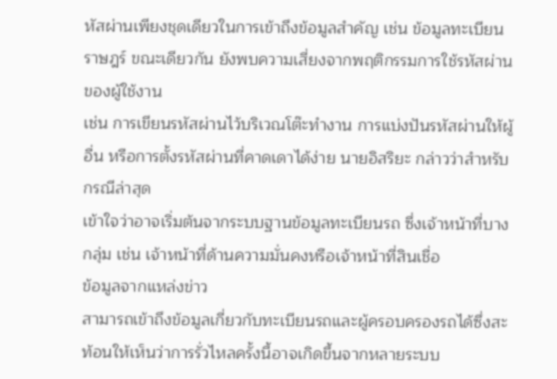หัสผ่านเพียงชุดเดียวในการเข้าถึงข้อมูลสำคัญ เช่น ข้อมูลทะเบียนราษฎร์ ขณะเดียวกัน ยังพบความเสี่ยงจากพฤติกรรมการใช้รหัสผ่านของผู้ใช้งาน
เช่น การเขียนรหัสผ่านไว้บริเวณโต๊ะทำงาน การแบ่งปันรหัสผ่านให้ผู้อื่น หรือการตั้งรหัสผ่านที่คาดเดาได้ง่าย นายอิสริยะ กล่าวว่าสำหรับกรณีล่าสุด
เข้าใจว่าอาจเริ่มต้นจากระบบฐานข้อมูลทะเบียนรถ ซึ่งเจ้าหน้าที่บางกลุ่ม เช่น เจ้าหน้าที่ด้านความมั่นคงหรือเจ้าหน้าที่สินเชื่อ
ข้อมูลจากแหล่งข่าว
สามารถเข้าถึงข้อมูลเกี่ยวกับทะเบียนรถและผู้ครอบครองรถได้ซึ่งสะท้อนให้เห็นว่าการรั่วไหลครั้งนี้อาจเกิดขึ้นจากหลายระบบ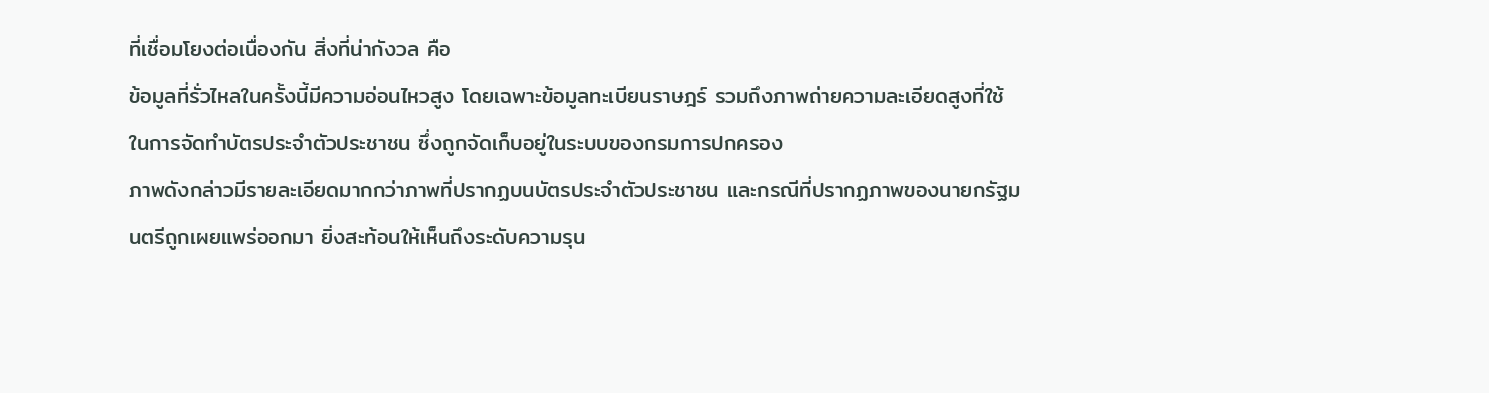ที่เชื่อมโยงต่อเนื่องกัน สิ่งที่น่ากังวล คือ
ข้อมูลที่รั่วไหลในครั้งนี้มีความอ่อนไหวสูง โดยเฉพาะข้อมูลทะเบียนราษฎร์ รวมถึงภาพถ่ายความละเอียดสูงที่ใช้ในการจัดทำบัตรประจำตัวประชาชน ซึ่งถูกจัดเก็บอยู่ในระบบของกรมการปกครอง
ภาพดังกล่าวมีรายละเอียดมากกว่าภาพที่ปรากฏบนบัตรประจำตัวประชาชน และกรณีที่ปรากฏภาพของนายกรัฐมนตรีถูกเผยแพร่ออกมา ยิ่งสะท้อนให้เห็นถึงระดับความรุน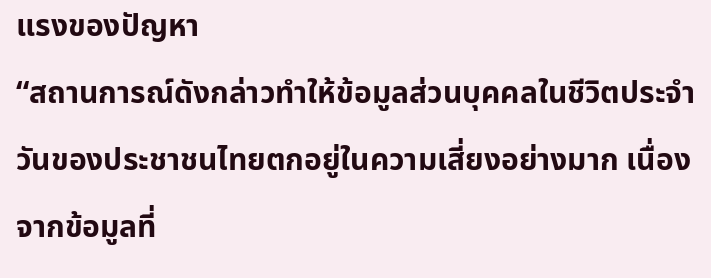แรงของปัญหา
“สถานการณ์ดังกล่าวทำให้ข้อมูลส่วนบุคคลในชีวิตประจำวันของประชาชนไทยตกอยู่ในความเสี่ยงอย่างมาก เนื่องจากข้อมูลที่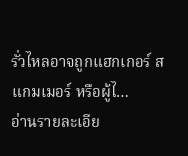รั่วไหลอาจถูกแฮกเกอร์ สแกมเมอร์ หรือผู้ไ…
อ่านรายละเอีย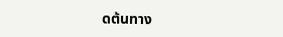ดต้นทาง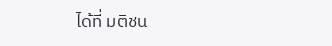ได้ที่ มติชน